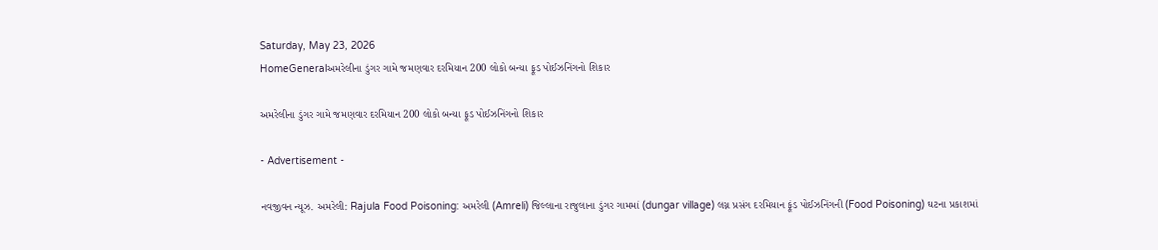Saturday, May 23, 2026
HomeGeneralઅમરેલીના ડુંગર ગામે જમણવાર દરમિયાન 200 લોકો બન્યા ફૂડ પોઈઝનિંગનો શિકાર

અમરેલીના ડુંગર ગામે જમણવાર દરમિયાન 200 લોકો બન્યા ફૂડ પોઈઝનિંગનો શિકાર

- Advertisement -

નવજીવન ન્યૂઝ. અમરેલી: Rajula Food Poisoning: અમરેલી (Amreli) જિલ્લાના રાજુલાના ડુંગર ગામમાં (dungar village) લગ્ન પ્રસંગ દરમિયાન ફૂંડ પોઈઝનિંગની (Food Poisoning) ઘટના પ્રકાશમાં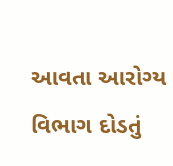આવતા આરોગ્ય વિભાગ દોડતું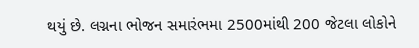થયું છે. લગ્નના ભોજન સમારંભમા 2500માંથી 200 જેટલા લોકોને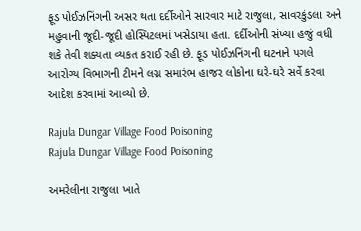ફૂડ પોઈઝનિંગની અસર થતા દર્દીઓને સારવાર માટે રાજુલા, સાવરકુંડલા અને મહુવાની જૂદી-જૂદી હોસ્પિટલમાં ખસેડાયા હતા. દર્દીઓની સંખ્યા હજું વધી શકે તેવી શક્યતા વ્યકત કરાઈ રહી છે. ફૂડ પોઈઝનિંગની ઘટનાને પગલે આરોગ્ય વિભાગની ટીમને લગ્ન સમારંભ હાજર લોકોના ઘરે-ઘરે સર્વે કરવા આદેશ કરવામાં આવ્યો છે.

Rajula Dungar Village Food Poisoning
Rajula Dungar Village Food Poisoning

અમરેલીના રાજુલા ખાતે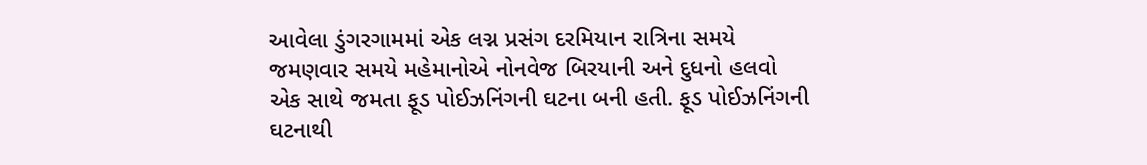આવેલા ડુંગરગામમાં એક લગ્ન પ્રસંગ દરમિયાન રાત્રિના સમયે જમણવાર સમયે મહેમાનોએ નોનવેજ બિરયાની અને દુધનો હલવો એક સાથે જમતા ફૂડ પોઈઝનિંગની ઘટના બની હતી. ફૂડ પોઈઝનિંગની ઘટનાથી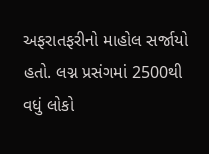અફરાતફરીનો માહોલ સર્જાયો હતો. લગ્ન પ્રસંગમાં 2500થી વધું લોકો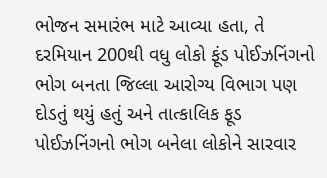ભોજન સમારંભ માટે આવ્યા હતા, તે દરમિયાન 200થી વધુ લોકો ફૂંડ પોઈઝનિંગનો ભોગ બનતા જિલ્લા આરોગ્ય વિભાગ પણ દોડતું થયું હતું અને તાત્કાલિક ફૂડ પોઈઝનિંગનો ભોગ બનેલા લોકોને સારવાર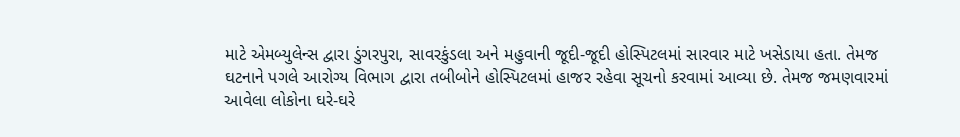માટે એમબ્યુલેન્સ દ્વારા ડુંગરપુરા, સાવરકુંડલા અને મહુવાની જૂદી-જૂદી હોસ્પિટલમાં સારવાર માટે ખસેડાયા હતા. તેમજ ઘટનાને પગલે આરોગ્ય વિભાગ દ્વારા તબીબોને હોસ્પિટલમાં હાજર રહેવા સૂચનો કરવામાં આવ્યા છે. તેમજ જમણવારમાં આવેલા લોકોના ઘરે-ઘરે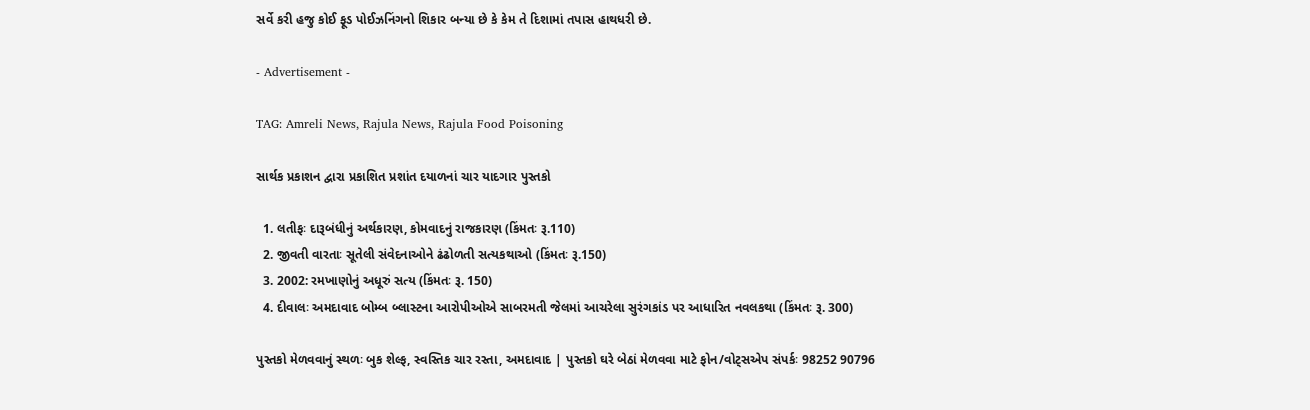સર્વે કરી હજુ કોઈ ફૂડ પોઈઝનિંગનો શિકાર બન્યા છે કે કેમ તે દિશામાં તપાસ હાથધરી છે.

- Advertisement -

TAG: Amreli News, Rajula News, Rajula Food Poisoning

સાર્થક પ્રકાશન દ્વારા પ્રકાશિત પ્રશાંત દયાળનાં ચાર યાદગાર પુસ્તકો

  1. લતીફઃ દારૂબંધીનું અર્થકારણ, કોમવાદનું રાજકારણ (કિંમતઃ રૂ.110)
  2. જીવતી વારતાઃ સૂતેલી સંવેદનાઓને ઢંઢોળતી સત્યકથાઓ (કિંમતઃ રૂ.150)
  3. 2002: રમખાણોનું અધૂરું સત્ય (કિંમતઃ રૂ. 150)
  4. દીવાલઃ અમદાવાદ બોમ્બ બ્લાસ્ટના આરોપીઓએ સાબરમતી જેલમાં આચરેલા સુરંગકાંડ પર આધારિત નવલકથા (કિંમતઃ રૂ. 300)

પુસ્તકો મેળવવાનું સ્થળઃ બુક શેલ્ફ, સ્વસ્તિક ચાર રસ્તા, અમદાવાદ | પુસ્તકો ઘરે બેઠાં મેળવવા માટે ફોન/વોટ્સએપ સંપર્કઃ 98252 90796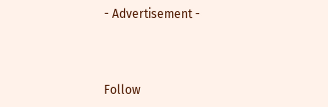- Advertisement -



Follow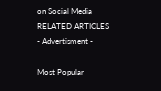on Social Media
RELATED ARTICLES
- Advertisment -

Most Popular